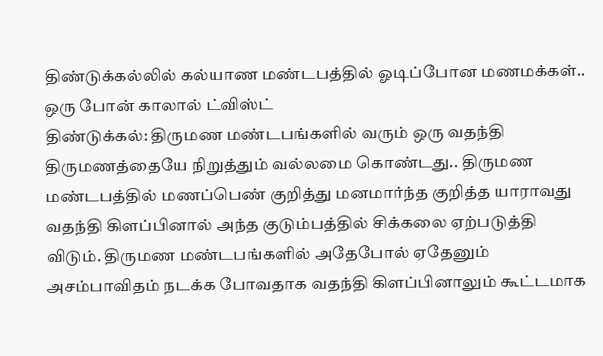திண்டுக்கல்லில் கல்யாண மண்டபத்தில் ஓடிப்போன மணமக்கள்.. ஒரு போன் காலால் ட்விஸ்ட்
திண்டுக்கல்: திருமண மண்டபங்களில் வரும் ஒரு வதந்தி திருமணத்தையே நிறுத்தும் வல்லமை கொண்டது.. திருமண மண்டபத்தில் மணப்பெண் குறித்து மனமார்ந்த குறித்த யாராவது வதந்தி கிளப்பினால் அந்த குடும்பத்தில் சிக்கலை ஏற்படுத்தி விடும். திருமண மண்டபங்களில் அதேபோல் ஏதேனும் அசம்பாவிதம் நடக்க போவதாக வதந்தி கிளப்பினாலும் கூட்டமாக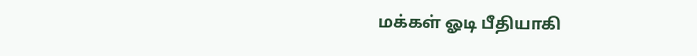மக்கள் ஓடி பீதியாகி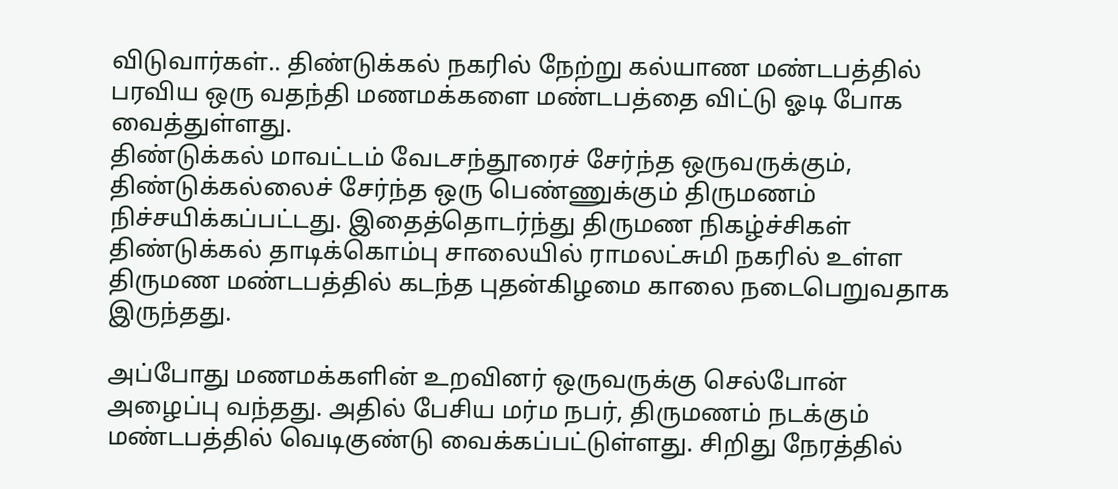விடுவார்கள்.. திண்டுக்கல் நகரில் நேற்று கல்யாண மண்டபத்தில் பரவிய ஒரு வதந்தி மணமக்களை மண்டபத்தை விட்டு ஓடி போக வைத்துள்ளது.
திண்டுக்கல் மாவட்டம் வேடசந்தூரைச் சேர்ந்த ஒருவருக்கும், திண்டுக்கல்லைச் சேர்ந்த ஒரு பெண்ணுக்கும் திருமணம் நிச்சயிக்கப்பட்டது. இதைத்தொடர்ந்து திருமண நிகழ்ச்சிகள் திண்டுக்கல் தாடிக்கொம்பு சாலையில் ராமலட்சுமி நகரில் உள்ள திருமண மண்டபத்தில் கடந்த புதன்கிழமை காலை நடைபெறுவதாக இருந்தது.

அப்போது மணமக்களின் உறவினர் ஒருவருக்கு செல்போன் அழைப்பு வந்தது. அதில் பேசிய மர்ம நபர், திருமணம் நடக்கும் மண்டபத்தில் வெடிகுண்டு வைக்கப்பட்டுள்ளது. சிறிது நேரத்தில்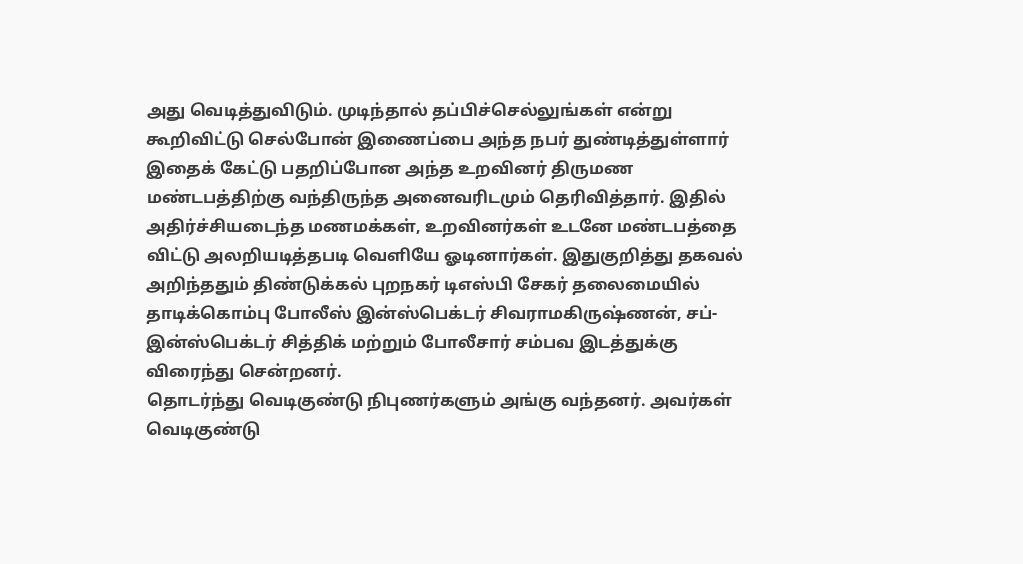அது வெடித்துவிடும். முடிந்தால் தப்பிச்செல்லுங்கள் என்று கூறிவிட்டு செல்போன் இணைப்பை அந்த நபர் துண்டித்துள்ளார்
இதைக் கேட்டு பதறிப்போன அந்த உறவினர் திருமண மண்டபத்திற்கு வந்திருந்த அனைவரிடமும் தெரிவித்தார். இதில் அதிர்ச்சியடைந்த மணமக்கள், உறவினர்கள் உடனே மண்டபத்தை விட்டு அலறியடித்தபடி வெளியே ஓடினார்கள். இதுகுறித்து தகவல் அறிந்ததும் திண்டுக்கல் புறநகர் டிஎஸ்பி சேகர் தலைமையில் தாடிக்கொம்பு போலீஸ் இன்ஸ்பெக்டர் சிவராமகிருஷ்ணன், சப்-இன்ஸ்பெக்டர் சித்திக் மற்றும் போலீசார் சம்பவ இடத்துக்கு விரைந்து சென்றனர்.
தொடர்ந்து வெடிகுண்டு நிபுணர்களும் அங்கு வந்தனர். அவர்கள் வெடிகுண்டு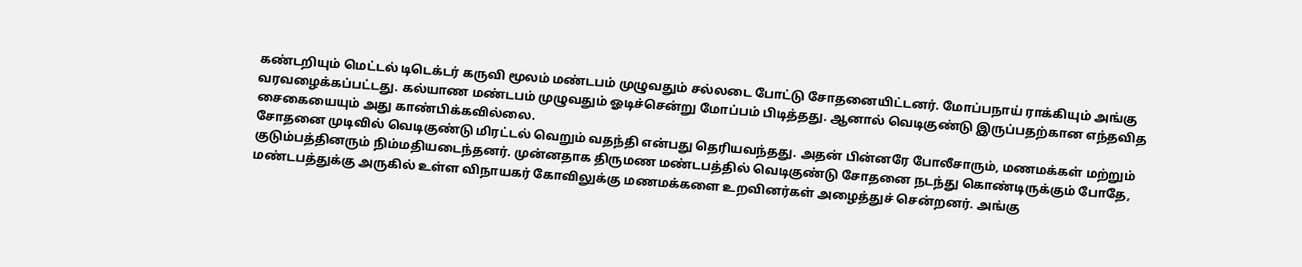கண்டறியும் மெட்டல் டிடெக்டர் கருவி மூலம் மண்டபம் முழுவதும் சல்லடை போட்டு சோதனையிட்டனர். மோப்பநாய் ராக்கியும் அங்கு வரவழைக்கப்பட்டது. கல்யாண மண்டபம் முழுவதும் ஓடிச்சென்று மோப்பம் பிடித்தது. ஆனால் வெடிகுண்டு இருப்பதற்கான எந்தவித சைகையையும் அது காண்பிக்கவில்லை.
சோதனை முடிவில் வெடிகுண்டு மிரட்டல் வெறும் வதந்தி என்பது தெரியவந்தது. அதன் பின்னரே போலீசாரும், மணமக்கள் மற்றும் குடும்பத்தினரும் நிம்மதியடைந்தனர். முன்னதாக திருமண மண்டபத்தில் வெடிகுண்டு சோதனை நடந்து கொண்டிருக்கும் போதே, மண்டபத்துக்கு அருகில் உள்ள விநாயகர் கோவிலுக்கு மணமக்களை உறவினர்கள் அழைத்துச் சென்றனர். அங்கு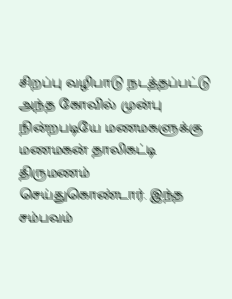சிறப்பு வழிபாடு நடத்தப்பட்டு அந்த கோவில் முன்பு நின்றபடியே மணமகளுக்கு மணமகன் தாலிகட்டி திருமணம் செய்துகொண்டார். இந்த சம்பவம்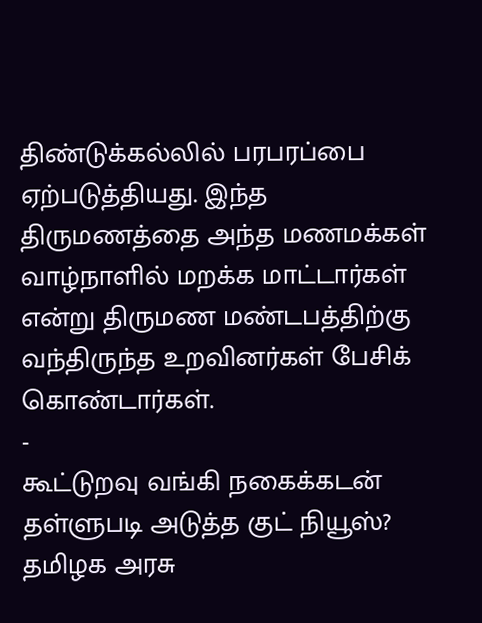திண்டுக்கல்லில் பரபரப்பை ஏற்படுத்தியது. இந்த திருமணத்தை அந்த மணமக்கள் வாழ்நாளில் மறக்க மாட்டார்கள் என்று திருமண மண்டபத்திற்கு வந்திருந்த உறவினர்கள் பேசிக் கொண்டார்கள்.
-
கூட்டுறவு வங்கி நகைக்கடன் தள்ளுபடி அடுத்த குட் நியூஸ்? தமிழக அரசு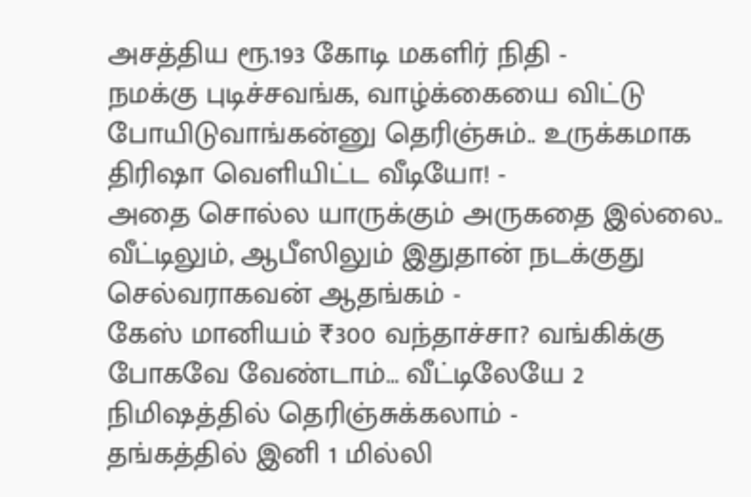அசத்திய ரூ.193 கோடி மகளிர் நிதி -
நமக்கு புடிச்சவங்க, வாழ்க்கையை விட்டு போயிடுவாங்கன்னு தெரிஞ்சும்.. உருக்கமாக திரிஷா வெளியிட்ட வீடியோ! -
அதை சொல்ல யாருக்கும் அருகதை இல்லை.. வீட்டிலும், ஆபீஸிலும் இதுதான் நடக்குது செல்வராகவன் ஆதங்கம் -
கேஸ் மானியம் ₹300 வந்தாச்சா? வங்கிக்கு போகவே வேண்டாம்… வீட்டிலேயே 2 நிமிஷத்தில் தெரிஞ்சுக்கலாம் -
தங்கத்தில் இனி 1 மில்லி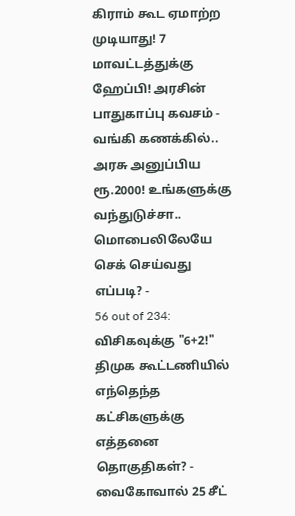கிராம் கூட ஏமாற்ற முடியாது! 7 மாவட்டத்துக்கு ஹேப்பி! அரசின் பாதுகாப்பு கவசம் -
வங்கி கணக்கில்.. அரசு அனுப்பிய ரூ.2000! உங்களுக்கு வந்துடுச்சா.. மொபைலிலேயே செக் செய்வது எப்படி? -
56 out of 234: விசிகவுக்கு "6+2!" திமுக கூட்டணியில் எந்தெந்த கட்சிகளுக்கு எத்தனை தொகுதிகள்? -
வைகோவால் 25 சீட்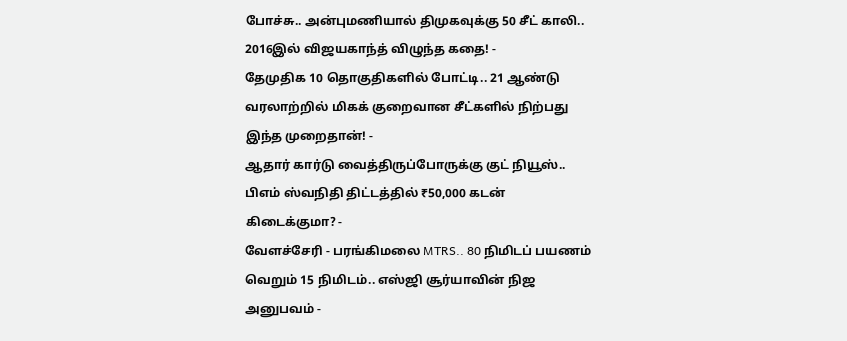போச்சு.. அன்புமணியால் திமுகவுக்கு 50 சீட் காலி.. 2016இல் விஜயகாந்த் விழுந்த கதை! -
தேமுதிக 10 தொகுதிகளில் போட்டி.. 21 ஆண்டு வரலாற்றில் மிகக் குறைவான சீட்களில் நிற்பது இந்த முறைதான்! -
ஆதார் கார்டு வைத்திருப்போருக்கு குட் நியூஸ்.. பிஎம் ஸ்வநிதி திட்டத்தில் ₹50,000 கடன் கிடைக்குமா? -
வேளச்சேரி - பரங்கிமலை MTRS.. 80 நிமிடப் பயணம் வெறும் 15 நிமிடம்.. எஸ்ஜி சூர்யாவின் நிஜ அனுபவம் -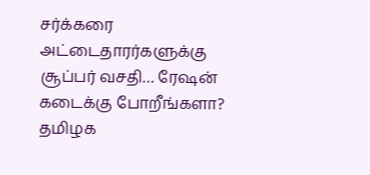சர்க்கரை அட்டைதாரர்களுக்கு சூப்பர் வசதி… ரேஷன் கடைக்கு போறீங்களா? தமிழக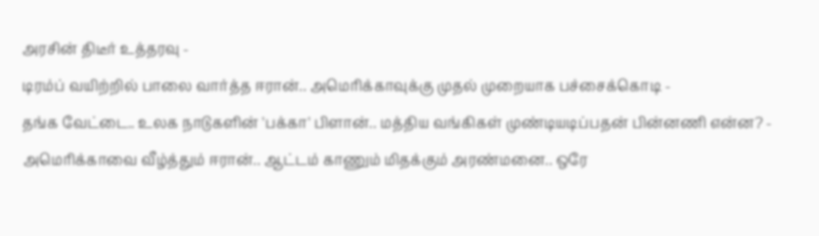அரசின் திடீர் உத்தரவு -
டிரம்ப் வயிற்றில் பாலை வார்த்த ஈரான்.. அமெரிக்காவுக்கு முதல் முறையாக பச்சைக்கொடி -
தங்க வேட்டை.. உலக நாடுகளின் 'பக்கா' பிளான்.. மத்திய வங்கிகள் முண்டியடிப்பதன் பின்னணி என்ன? -
அமெரிக்காவை வீழ்த்தும் ஈரான்.. ஆட்டம் காணும் மிதக்கும் அரண்மனை.. ஒரே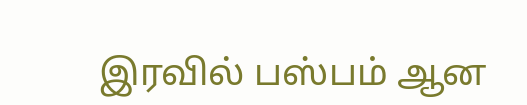இரவில் பஸ்பம் ஆன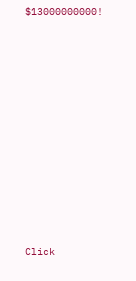$13000000000!














Click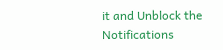it and Unblock the Notifications